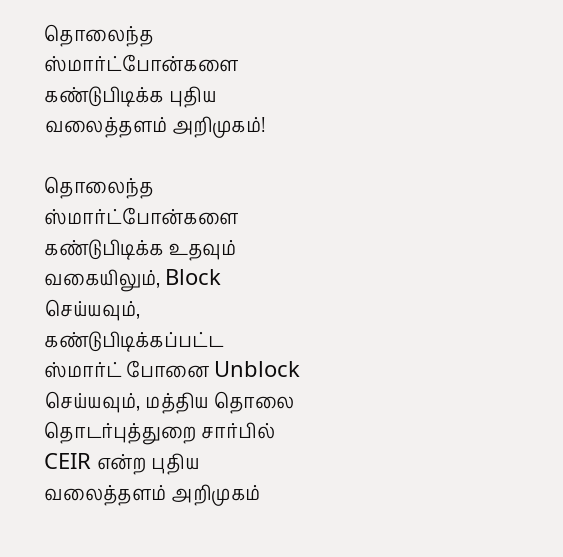தொலைந்த ஸ்மார்ட்போன்களை கண்டுபிடிக்க புதிய வலைத்தளம் அறிமுகம்!

தொலைந்த ஸ்மார்ட்போன்களை கண்டுபிடிக்க உதவும் வகையிலும், Block செய்யவும், கண்டுபிடிக்கப்பட்ட ஸ்மார்ட் போனை Unblock செய்யவும், மத்திய தொலை தொடர்புத்துறை சார்பில் CEIR என்ற புதிய வலைத்தளம் அறிமுகம்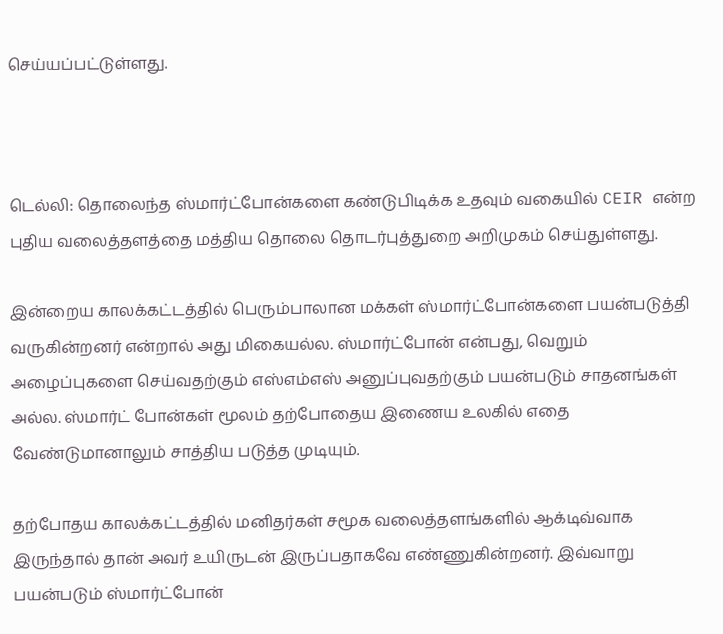செய்யப்பட்டுள்ளது.



டெல்லி: தொலைந்த ஸ்மார்ட்போன்களை கண்டுபிடிக்க உதவும் வகையில் CEIR என்ற புதிய வலைத்தளத்தை மத்திய தொலை தொடர்புத்துறை அறிமுகம் செய்துள்ளது.

இன்றைய காலக்கட்டத்தில் பெரும்பாலான மக்கள் ஸ்மார்ட்போன்களை பயன்படுத்தி வருகின்றனர் என்றால் அது மிகையல்ல. ஸ்மார்ட்போன் என்பது, வெறும் அழைப்புகளை செய்வதற்கும் எஸ்எம்எஸ் அனுப்புவதற்கும் பயன்படும் சாதனங்கள் அல்ல. ஸ்மார்ட் போன்கள் மூலம் தற்போதைய இணைய உலகில் எதை வேண்டுமானாலும் சாத்திய படுத்த முடியும்.

தற்போதய காலக்கட்டத்தில் மனிதர்கள் சமூக வலைத்தளங்களில் ஆக்டிவ்வாக இருந்தால் தான் அவர் உயிருடன் இருப்பதாகவே எண்ணுகின்றனர். இவ்வாறு பயன்படும் ஸ்மார்ட்போன்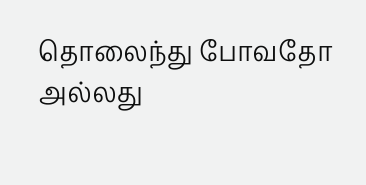தொலைந்து போவதோ அல்லது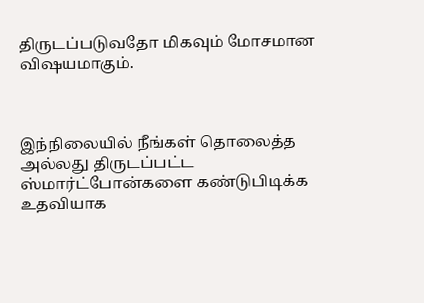திருடப்படுவதோ மிகவும் மோசமான விஷயமாகும்.



இந்நிலையில் நீங்கள் தொலைத்த அல்லது திருடப்பட்ட ஸ்மார்ட்போன்களை கண்டுபிடிக்க உதவியாக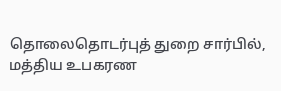தொலைதொடர்புத் துறை சார்பில், மத்திய உபகரண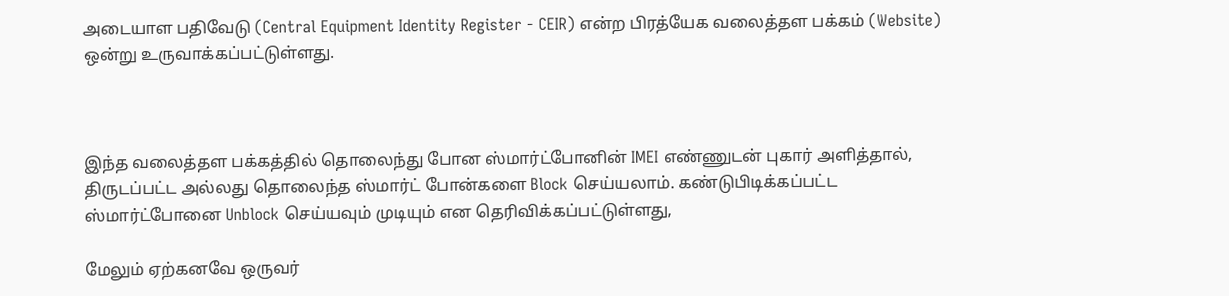அடையாள பதிவேடு (Central Equipment Identity Register - CEIR) என்ற பிரத்யேக வலைத்தள பக்கம் (Website) ஒன்று உருவாக்கப்பட்டுள்ளது.



இந்த வலைத்தள பக்கத்தில் தொலைந்து போன ஸ்மார்ட்போனின் IMEI எண்ணுடன் புகார் அளித்தால், திருடப்பட்ட அல்லது தொலைந்த ஸ்மார்ட் போன்களை Block செய்யலாம். கண்டுபிடிக்கப்பட்ட ஸ்மார்ட்போனை Unblock செய்யவும் முடியும் என தெரிவிக்கப்பட்டுள்ளது,

மேலும் ஏற்கனவே ஒருவர்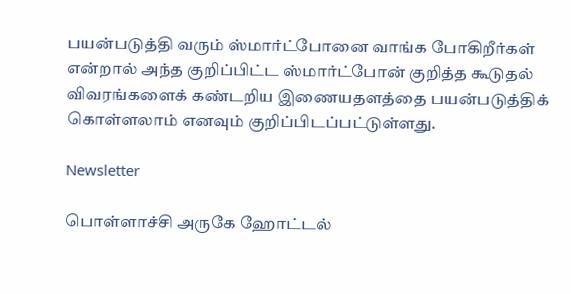பயன்படுத்தி வரும் ஸ்மார்ட்போனை வாங்க போகிறீர்கள் என்றால் அந்த குறிப்பிட்ட ஸ்மார்ட்போன் குறித்த கூடுதல் விவரங்களைக் கண்டறிய இணையதளத்தை பயன்படுத்திக் கொள்ளலாம் எனவும் குறிப்பிடப்பட்டுள்ளது.

Newsletter

பொள்ளாச்சி அருகே ஹோட்டல்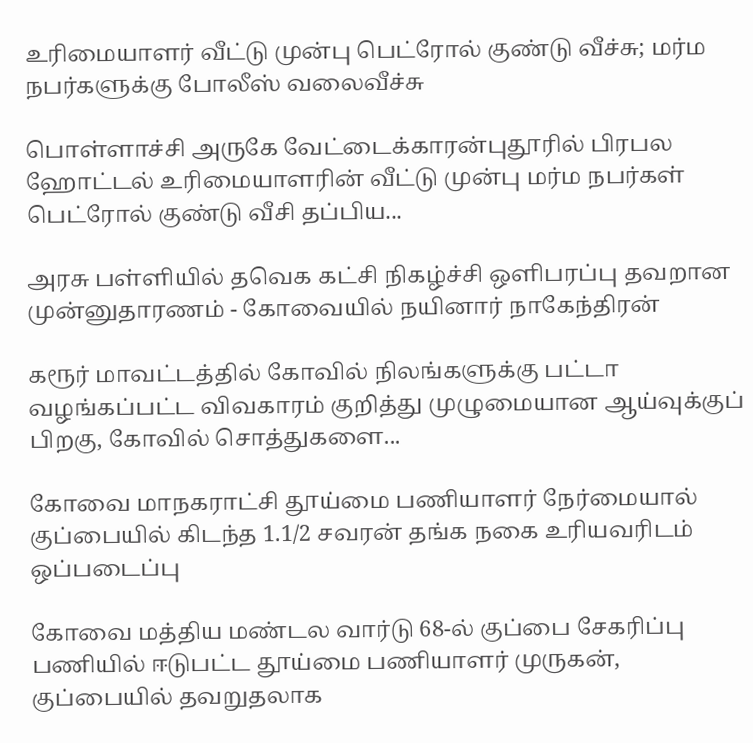உரிமையாளர் வீட்டு முன்பு பெட்ரோல் குண்டு வீச்சு; மர்ம நபர்களுக்கு போலீஸ் வலைவீச்சு

பொள்ளாச்சி அருகே வேட்டைக்காரன்புதூரில் பிரபல ஹோட்டல் உரிமையாளரின் வீட்டு முன்பு மர்ம நபர்கள் பெட்ரோல் குண்டு வீசி தப்பிய...

அரசு பள்ளியில் தவெக கட்சி நிகழ்ச்சி ஒளிபரப்பு தவறான முன்னுதாரணம் - கோவையில் நயினார் நாகேந்திரன்

கரூர் மாவட்டத்தில் கோவில் நிலங்களுக்கு பட்டா வழங்கப்பட்ட விவகாரம் குறித்து முழுமையான ஆய்வுக்குப் பிறகு, கோவில் சொத்துகளை...

கோவை மாநகராட்சி தூய்மை பணியாளர் நேர்மையால் குப்பையில் கிடந்த 1.1/2 சவரன் தங்க நகை உரியவரிடம் ஒப்படைப்பு

கோவை மத்திய மண்டல வார்டு 68-ல் குப்பை சேகரிப்பு பணியில் ஈடுபட்ட தூய்மை பணியாளர் முருகன், குப்பையில் தவறுதலாக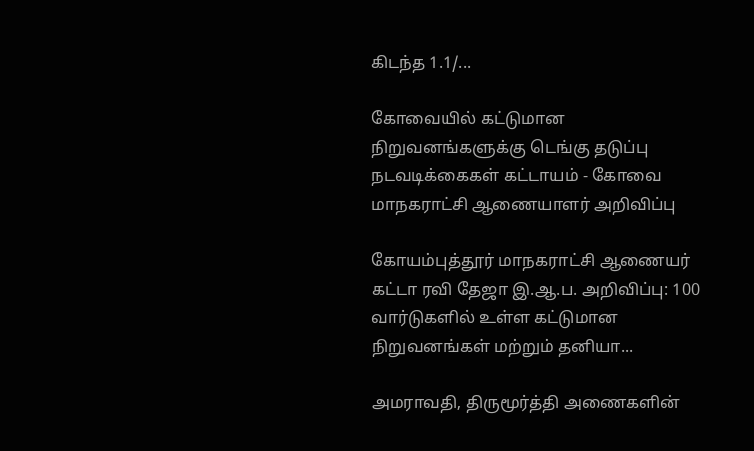கிடந்த 1.1/...

கோவையில் கட்டுமான நிறுவனங்களுக்கு டெங்கு தடுப்பு நடவடிக்கைகள் கட்டாயம் - கோவை மாநகராட்சி ஆணையாளர் அறிவிப்பு

கோயம்புத்தூர் மாநகராட்சி ஆணையர் கட்டா ரவி தேஜா இ.ஆ.ப. அறிவிப்பு: 100 வார்டுகளில் உள்ள கட்டுமான நிறுவனங்கள் மற்றும் தனியா...

அமராவதி, திருமூர்த்தி அணைகளின்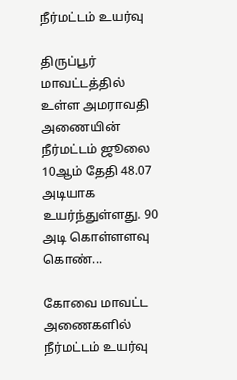நீர்மட்டம் உயர்வு

திருப்பூர் மாவட்டத்தில் உள்ள அமராவதி அணையின் நீர்மட்டம் ஜூலை 10ஆம் தேதி 48.07 அடியாக உயர்ந்துள்ளது. 90 அடி கொள்ளளவு கொண்...

கோவை மாவட்ட அணைகளில் நீர்மட்டம் உயர்வு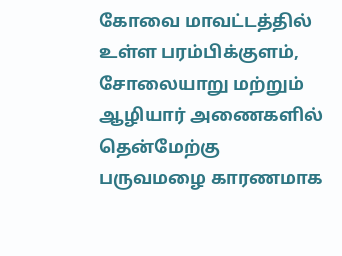கோவை மாவட்டத்தில் உள்ள பரம்பிக்குளம், சோலையாறு மற்றும் ஆழியார் அணைகளில் தென்மேற்கு பருவமழை காரணமாக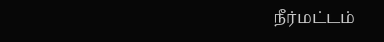நீர்மட்டம்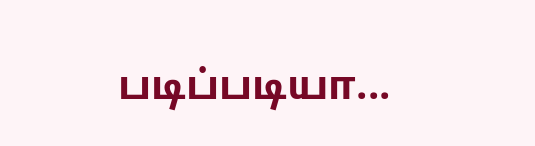படிப்படியா...